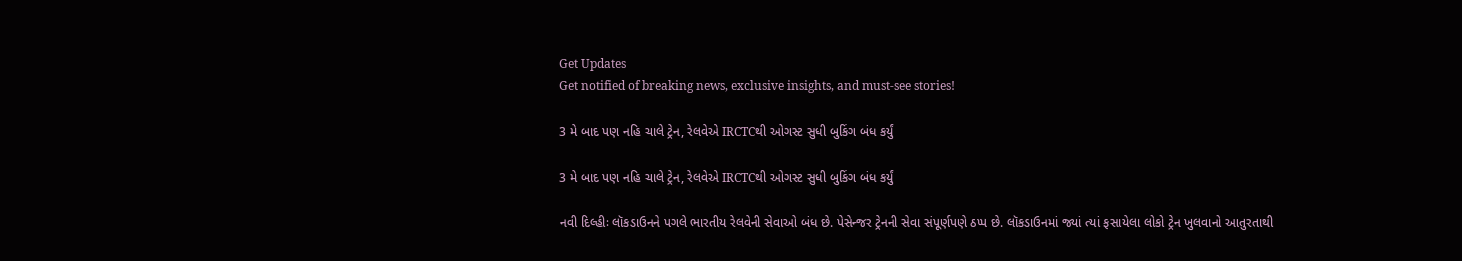Get Updates
Get notified of breaking news, exclusive insights, and must-see stories!

3 મે બાદ પણ નહિ ચાલે ટ્રેન, રેલવેએ IRCTCથી ઓગસ્ટ સુધી બુકિંગ બંધ કર્યું

3 મે બાદ પણ નહિ ચાલે ટ્રેન, રેલવેએ IRCTCથી ઓગસ્ટ સુધી બુકિંગ બંધ કર્યું

નવી દિલ્હીઃ લૉકડાઉનને પગલે ભારતીય રેલવેની સેવાઓ બંધ છે. પેસેન્જર ટ્રેનની સેવા સંપૂર્ણપણે ઠપ્પ છે. લૉકડાઉનમાં જ્યાં ત્યાં ફસાયેલા લોકો ટ્રેન ખુલવાનો આતુરતાથી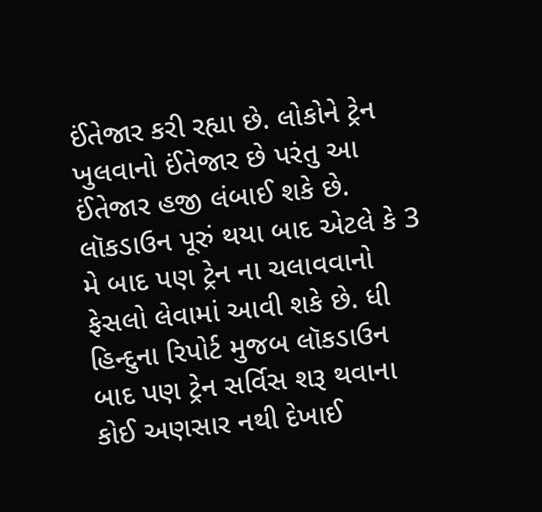ઈંતેજાર કરી રહ્યા છે. લોકોને ટ્રેન ખુલવાનો ઈંતેજાર છે પરંતુ આ ઈંતેજાર હજી લંબાઈ શકે છે. લૉકડાઉન પૂરું થયા બાદ એટલે કે 3 મે બાદ પણ ટ્રેન ના ચલાવવાનો ફેસલો લેવામાં આવી શકે છે. ધી હિન્દુના રિપોર્ટ મુજબ લૉકડાઉન બાદ પણ ટ્રેન સર્વિસ શરૂ થવાના કોઈ અણસાર નથી દેખાઈ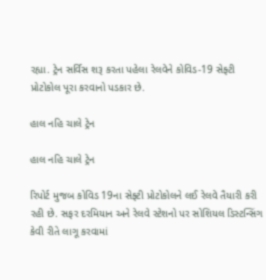રહ્યા. ટ્રેન સર્વિસ શરૂ કરતા પહેલા રેલવેને કોવિડ-19 સેફ્ટી પ્રોટોકોલ પૂરા કરવાનો પડકાર છે.

હાલ નહિ ચાલે ટ્રેન

હાલ નહિ ચાલે ટ્રેન

રિપોર્ટ મુજબ કોવિડ 19ના સેફ્ટી પ્રોટોકોલને લઈ રેલવે તૈયારી કરી રહી છે. સફર દરમિયાન અને રેલવે સ્ટેશનો પર સોશિયલ ડિસ્ટન્સિંગ કેવી રીતે લાગૂ કરવામાં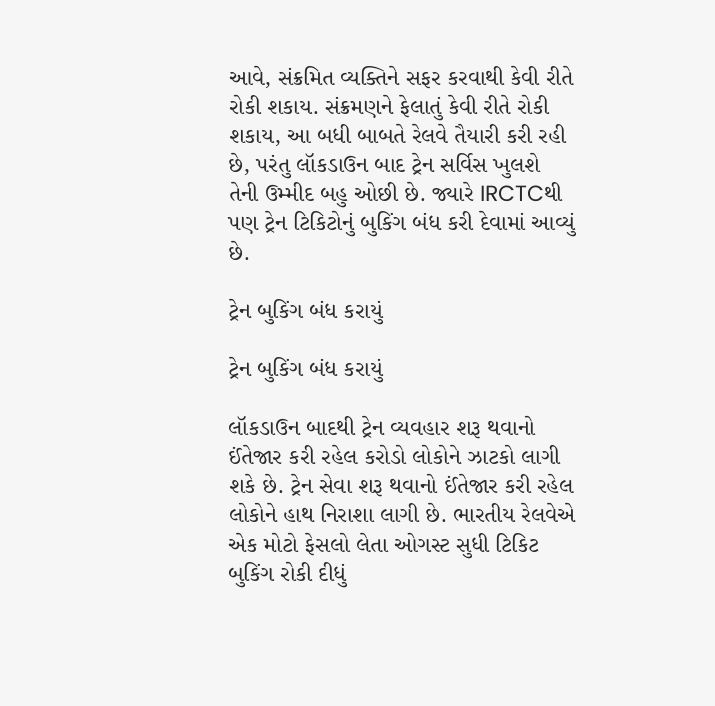આવે, સંક્રમિત વ્યક્તિને સફર કરવાથી કેવી રીતે રોકી શકાય. સંક્રમણને ફેલાતું કેવી રીતે રોકી શકાય, આ બધી બાબતે રેલવે તૈયારી કરી રહી છે, પરંતુ લૉકડાઉન બાદ ટ્રેન સર્વિસ ખુલશે તેની ઉમ્મીદ બહુ ઓછી છે. જ્યારે IRCTCથી પણ ટ્રેન ટિકિટોનું બુકિંગ બંધ કરી દેવામાં આવ્યું છે.

ટ્રેન બુકિંગ બંધ કરાયું

ટ્રેન બુકિંગ બંધ કરાયું

લૉકડાઉન બાદથી ટ્રેન વ્યવહાર શરૂ થવાનો ઈંતેજાર કરી રહેલ કરોડો લોકોને ઝાટકો લાગી શકે છે. ટ્રેન સેવા શરૂ થવાનો ઈંતેજાર કરી રહેલ લોકોને હાથ નિરાશા લાગી છે. ભારતીય રેલવેએ એક મોટો ફેસલો લેતા ઓગસ્ટ સુધી ટિકિટ બુકિંગ રોકી દીધું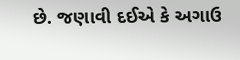છે. જણાવી દઈએ કે અગાઉ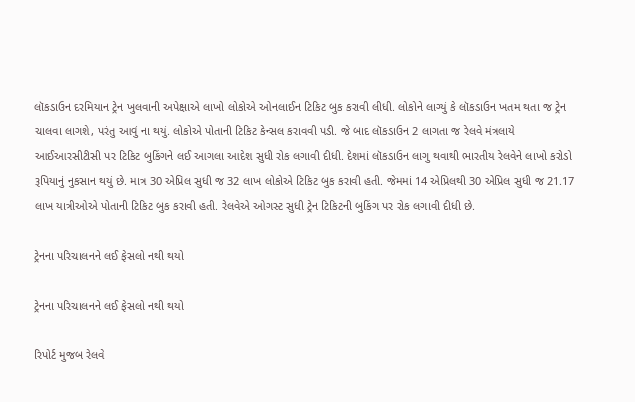લૉકડાઉન દરમિયાન ટ્રેન ખુલવાની અપેક્ષાએ લાખો લોકોએ ઓનલાઈન ટિકિટ બુક કરાવી લીધી. લોકોને લાગ્યું કે લૉકડાઉન ખતમ થતા જ ટ્રેન ચાલવા લાગશે, પરંતુ આવું ના થયું. લોકોએ પોતાની ટિકિટ કેન્સલ કરાવવી પડી. જે બાદ લૉકડાઉન 2 લાગતા જ રેલવે મંત્રલાયે આઈઆરસીટીસી પર ટિકિટ બુકિંગને લઈ આગલા આદેશ સુધી રોક લગાવી દીધી. દેશમાં લૉકડાઉન લાગુ થવાથી ભારતીય રેલવેને લાખો કરોડો રૂપિયાનું નુકસાન થયું છે. માત્ર 30 એપ્રિલ સુધી જ 32 લાખ લોકોએ ટિકિટ બુક કરાવી હતી. જેમમાં 14 એપ્રિલથી 30 એપ્રિલ સુધી જ 21.17 લાખ યાત્રીઓએ પોતાની ટિકિટ બુક કરાવી હતી. રેલવેએ ઓગસ્ટ સુધી ટ્રેન ટિકિટની બુકિંગ પર રોક લગાવી દીધી છે.

ટ્રેનના પરિચાલનને લઈ ફેસલો નથી થયો

ટ્રેનના પરિચાલનને લઈ ફેસલો નથી થયો

રિપોર્ટ મુજબ રેલવે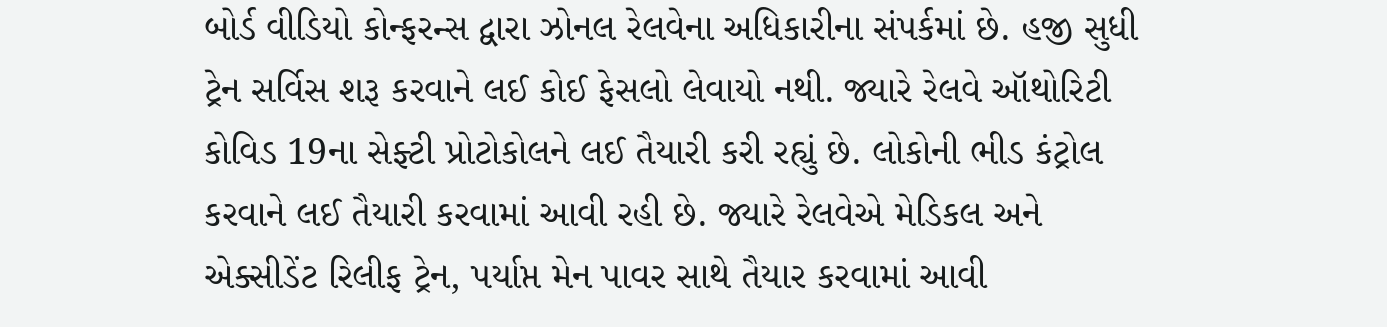બોર્ડ વીડિયો કોન્ફરન્સ દ્વારા ઝોનલ રેલવેના અધિકારીના સંપર્કમાં છે. હજી સુધી ટ્રેન સર્વિસ શરૂ કરવાને લઈ કોઈ ફેસલો લેવાયો નથી. જ્યારે રેલવે ઑથોરિટી કોવિડ 19ના સેફ્ટી પ્રોટોકોલને લઈ તૈયારી કરી રહ્યું છે. લોકોની ભીડ કંટ્રોલ કરવાને લઈ તૈયારી કરવામાં આવી રહી છે. જ્યારે રેલવેએ મેડિકલ અને એક્સીડેંટ રિલીફ ટ્રેન, પર્યાપ્ત મેન પાવર સાથે તૈયાર કરવામાં આવી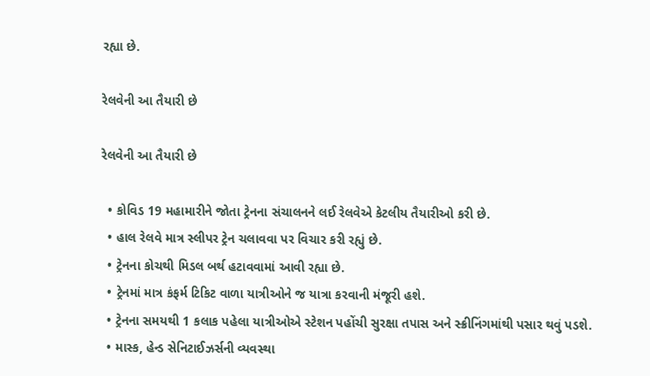રહ્યા છે.

રેલવેની આ તૈયારી છે

રેલવેની આ તૈયારી છે

  • કોવિડ 19 મહામારીને જોતા ટ્રેનના સંચાલનને લઈ રેલવેએ કેટલીય તૈયારીઓ કરી છે.
  • હાલ રેલવે માત્ર સ્લીપર ટ્રેન ચલાવવા પર વિચાર કરી રહ્યું છે.
  • ટ્રેનના કોચથી મિડલ બર્થ હટાવવામાં આવી રહ્યા છે.
  • ટ્રેનમાં માત્ર કંફર્મ ટિકિટ વાળા યાત્રીઓને જ યાત્રા કરવાની મંજૂરી હશે.
  • ટ્રેનના સમયથી 1 કલાક પહેલા યાત્રીઓએ સ્ટેશન પહોંચી સુરક્ષા તપાસ અને સ્ક્રીનિંગમાંથી પસાર થવું પડશે.
  • માસ્ક, હેન્ડ સેનિટાઈઝર્સની વ્યવસ્થા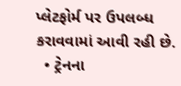પ્લેટફોર્મ પર ઉપલબ્ધ કરાવવામાં આવી રહી છે.
  • ટ્રેનના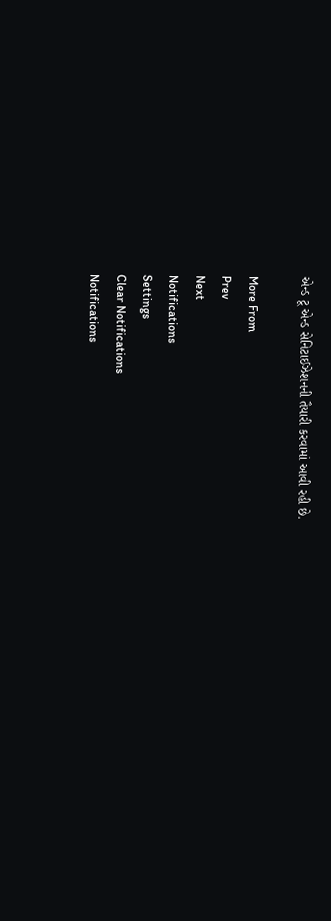એન્ડ ટૂ એન્ડ સેનિટાઈઝેશનની તૈયારી કરવામાં આવી રહી છે.

More From
Prev
Next
Notifications
Settings
Clear Notifications
Notifications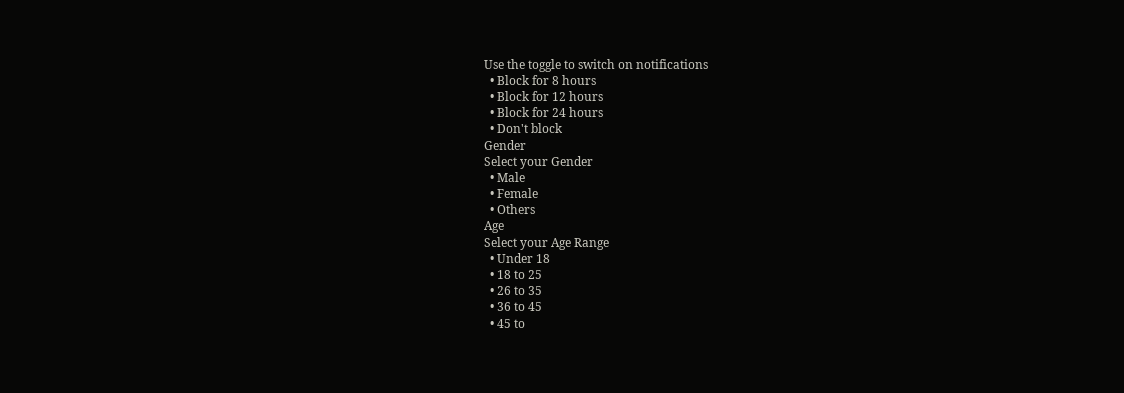Use the toggle to switch on notifications
  • Block for 8 hours
  • Block for 12 hours
  • Block for 24 hours
  • Don't block
Gender
Select your Gender
  • Male
  • Female
  • Others
Age
Select your Age Range
  • Under 18
  • 18 to 25
  • 26 to 35
  • 36 to 45
  • 45 to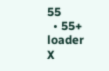55
  • 55+
loader
X